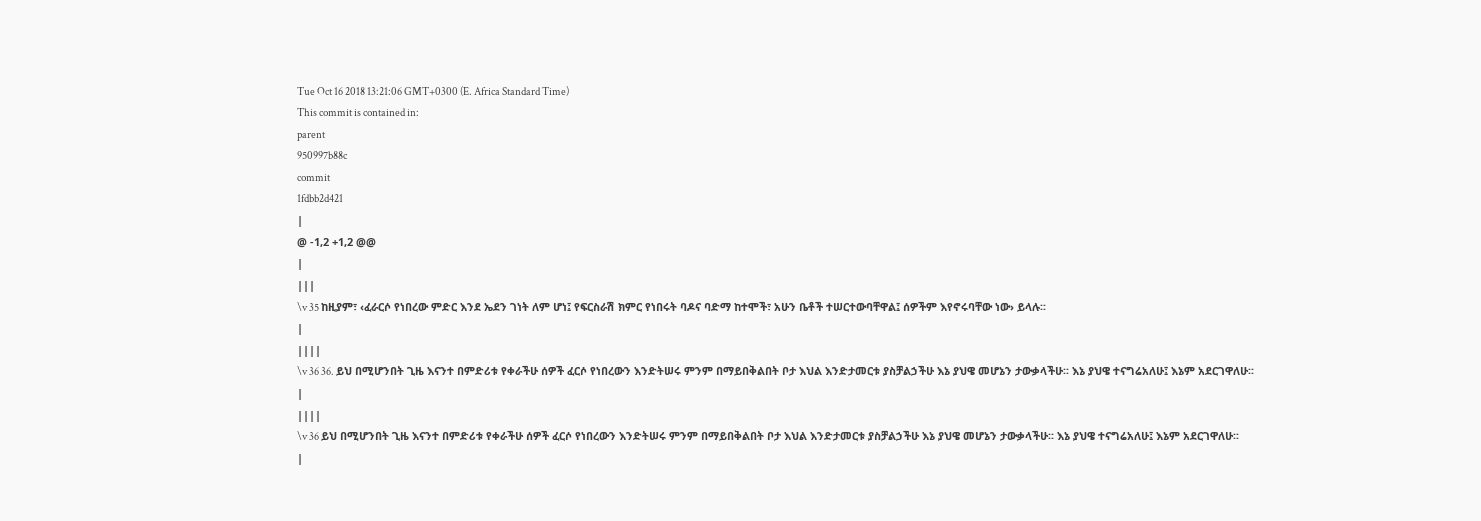Tue Oct 16 2018 13:21:06 GMT+0300 (E. Africa Standard Time)
This commit is contained in:
parent
950997b88c
commit
1fdbb2d421
|
@ -1,2 +1,2 @@
|
|||
\v 35 ከዚያም፣ ‹ፈራርሶ የነበረው ምድር እንደ ኤደን ገነት ለም ሆነ፤ የፍርስራሽ ክምር የነበሩት ባዶና ባድማ ከተሞች፣ አሁን ቤቶች ተሠርተውባቸዋል፤ ሰዎችም እየኖሩባቸው ነው› ይላሉ፡፡
|
||||
\v 36 36. ይህ በሚሆንበት ጊዜ እናንተ በምድሪቱ የቀራችሁ ሰዎች ፈርሶ የነበረውን እንድትሠሩ ምንም በማይበቅልበት ቦታ እህል እንድታመርቱ ያስቻልኃችሁ እኔ ያህዌ መሆኔን ታውቃላችሁ፡፡ እኔ ያህዌ ተናግሬአለሁ፤ እኔም አደርገዋለሁ፡፡
|
||||
\v 36 ይህ በሚሆንበት ጊዜ እናንተ በምድሪቱ የቀራችሁ ሰዎች ፈርሶ የነበረውን እንድትሠሩ ምንም በማይበቅልበት ቦታ እህል እንድታመርቱ ያስቻልኃችሁ እኔ ያህዌ መሆኔን ታውቃላችሁ፡፡ እኔ ያህዌ ተናግሬአለሁ፤ እኔም አደርገዋለሁ፡፡
|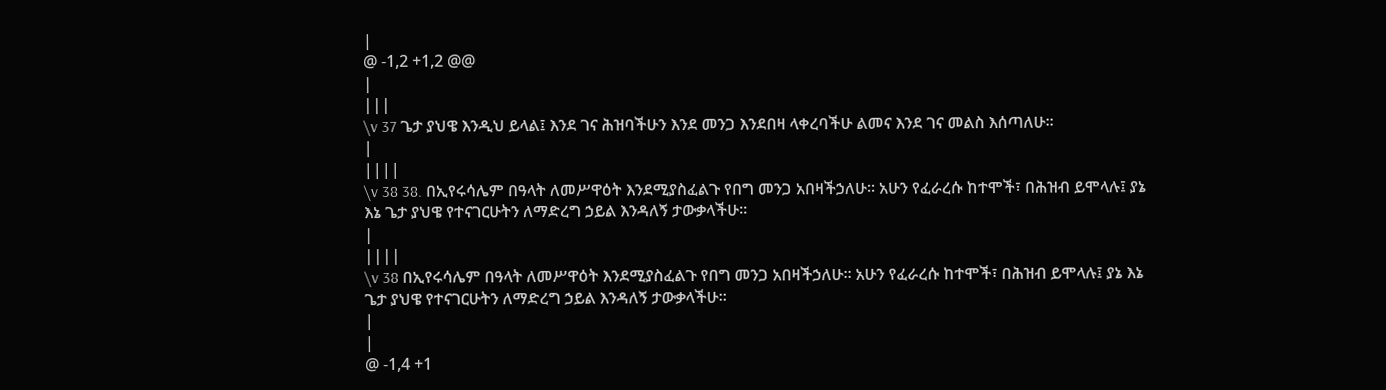|
@ -1,2 +1,2 @@
|
|||
\v 37 ጌታ ያህዌ እንዲህ ይላል፤ እንደ ገና ሕዝባችሁን እንደ መንጋ እንደበዛ ላቀረባችሁ ልመና እንደ ገና መልስ እሰጣለሁ፡፡
|
||||
\v 38 38. በኢየሩሳሌም በዓላት ለመሥዋዕት እንደሚያስፈልጉ የበግ መንጋ አበዛችኃለሁ፡፡ አሁን የፈራረሱ ከተሞች፣ በሕዝብ ይሞላሉ፤ ያኔ እኔ ጌታ ያህዌ የተናገርሁትን ለማድረግ ኃይል እንዳለኝ ታውቃላችሁ፡፡
|
||||
\v 38 በኢየሩሳሌም በዓላት ለመሥዋዕት እንደሚያስፈልጉ የበግ መንጋ አበዛችኃለሁ፡፡ አሁን የፈራረሱ ከተሞች፣ በሕዝብ ይሞላሉ፤ ያኔ እኔ ጌታ ያህዌ የተናገርሁትን ለማድረግ ኃይል እንዳለኝ ታውቃላችሁ፡፡
|
|
@ -1,4 +1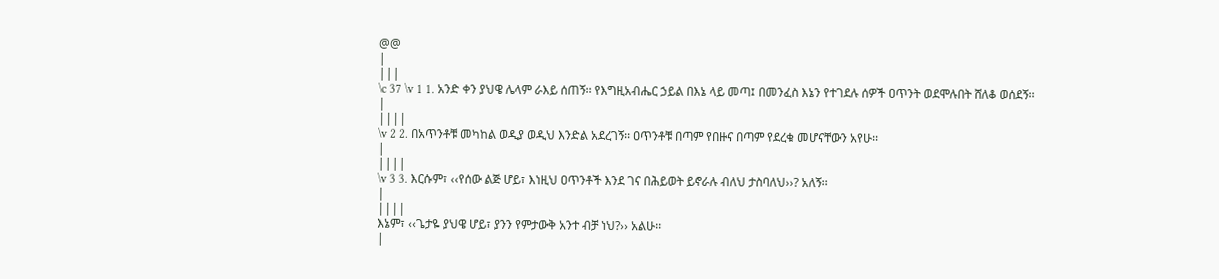@@
|
|||
\c 37 \v 1 1. አንድ ቀን ያህዌ ሌላም ራእይ ሰጠኝ፡፡ የእግዚአብሔር ኃይል በእኔ ላይ መጣ፤ በመንፈስ እኔን የተገደሉ ሰዎች ዐጥንት ወደሞሉበት ሸለቆ ወሰደኝ፡፡
|
||||
\v 2 2. በአጥንቶቹ መካከል ወዲያ ወዲህ እንድል አደረገኝ፡፡ ዐጥንቶቹ በጣም የበዙና በጣም የደረቁ መሆናቸውን አየሁ፡፡
|
||||
\v 3 3. እርሱም፣ ‹‹የሰው ልጅ ሆይ፣ እነዚህ ዐጥንቶች እንደ ገና በሕይወት ይኖራሉ ብለህ ታስባለህ››? አለኝ፡፡
|
||||
እኔም፣ ‹‹ጌታዬ ያህዌ ሆይ፣ ያንን የምታውቅ አንተ ብቻ ነህ?›› አልሁ፡፡
|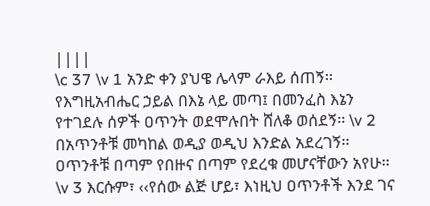||||
\c 37 \v 1 አንድ ቀን ያህዌ ሌላም ራእይ ሰጠኝ፡፡ የእግዚአብሔር ኃይል በእኔ ላይ መጣ፤ በመንፈስ እኔን የተገደሉ ሰዎች ዐጥንት ወደሞሉበት ሸለቆ ወሰደኝ፡፡ \v 2 በአጥንቶቹ መካከል ወዲያ ወዲህ እንድል አደረገኝ፡፡ ዐጥንቶቹ በጣም የበዙና በጣም የደረቁ መሆናቸውን አየሁ፡፡ \v 3 እርሱም፣ ‹‹የሰው ልጅ ሆይ፣ እነዚህ ዐጥንቶች እንደ ገና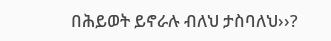በሕይወት ይኖራሉ ብለህ ታስባለህ››?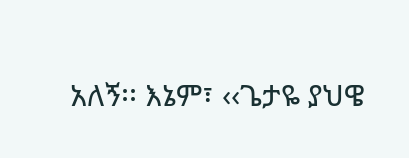አለኝ፡፡ እኔም፣ ‹‹ጌታዬ ያህዌ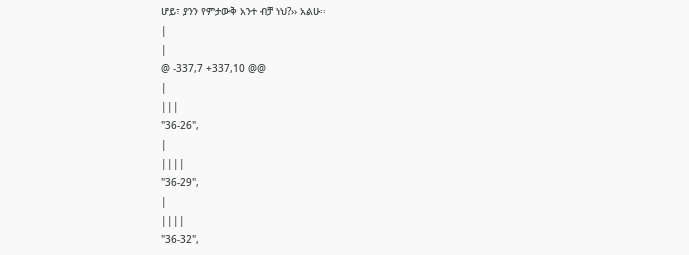ሆይ፣ ያንን የምታውቅ አንተ ብቻ ነህ?›› አልሁ፡፡
|
|
@ -337,7 +337,10 @@
|
|||
"36-26",
|
||||
"36-29",
|
||||
"36-32",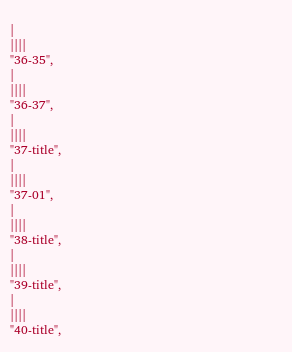|
||||
"36-35",
|
||||
"36-37",
|
||||
"37-title",
|
||||
"37-01",
|
||||
"38-title",
|
||||
"39-title",
|
||||
"40-title",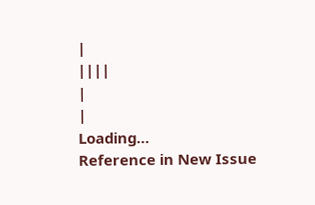|
||||
|
|
Loading…
Reference in New Issue